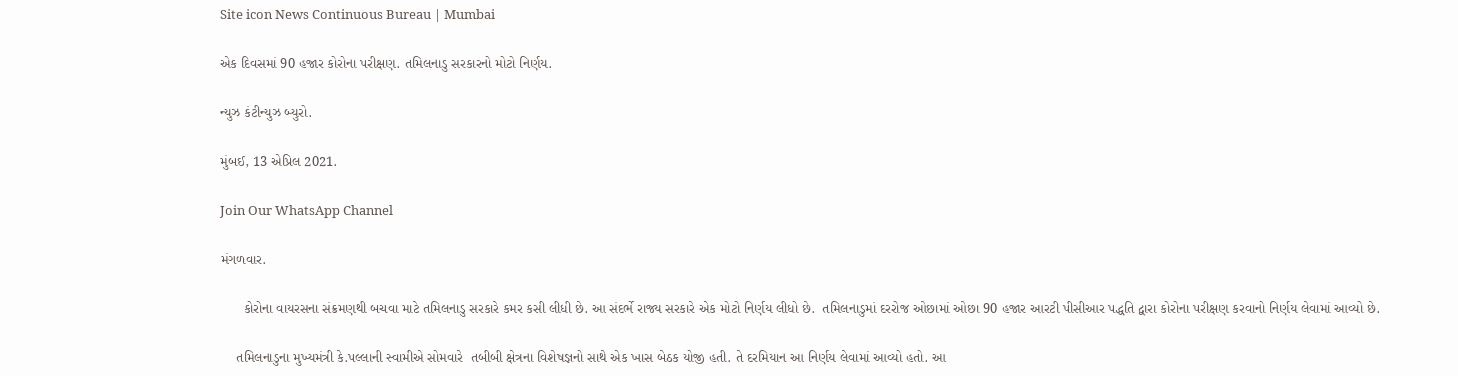Site icon News Continuous Bureau | Mumbai

એક દિવસમાં 90 હજાર કોરોના પરીક્ષણ. તમિલનાડુ સરકારનો મોટો નિર્ણય.

ન્યુઝ કંટીન્યુઝ બ્યુરો.

મુંબઈ, 13 એપ્રિલ 2021.

Join Our WhatsApp Channel

મંગળવાર.

      કોરોના વાયરસના સંક્રમણથી બચવા માટે તમિલનાડુ સરકારે કમર કસી લીધી છે. આ સંદર્ભે રાજ્ય સરકારે એક મોટો નિર્ણય લીધો છે.  તમિલનાડુમાં દરરોજ ઓછામાં ઓછા 90 હજાર આરટી પીસીઆર પદ્ધતિ દ્વારા કોરોના પરીક્ષણ કરવાનો નિર્ણય લેવામાં આવ્યો છે.

    તમિલનાડુના મુખ્યમંત્રી કે.પલ્લાની સ્વામીએ સોમવારે  તબીબી ક્ષેત્રના વિશેષજ્ઞનો સાથે એક ખાસ બેઠક યોજી હતી. તે દરમિયાન આ નિર્ણય લેવામાં આવ્યો હતો. આ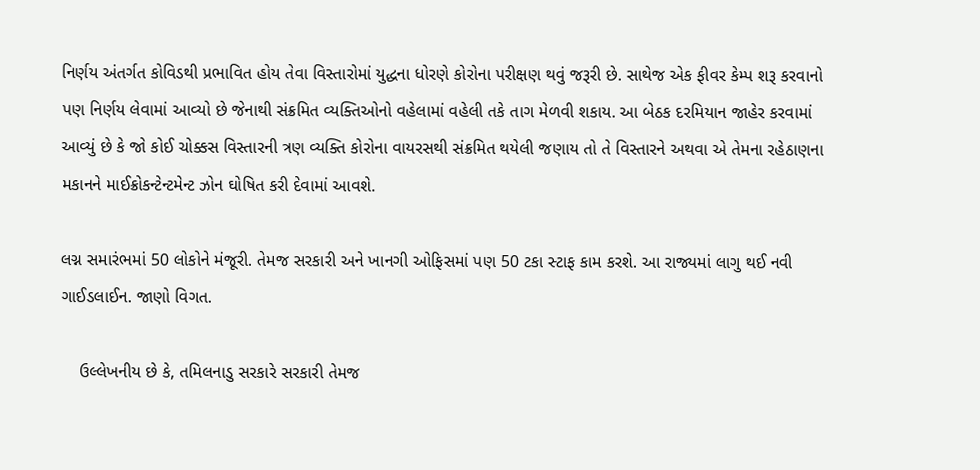નિર્ણય અંતર્ગત કોવિડથી પ્રભાવિત હોય તેવા વિસ્તારોમાં યુદ્ધના ધોરણે કોરોના પરીક્ષણ થવું જરૂરી છે. સાથેજ એક ફીવર કેમ્પ શરૂ કરવાનો પણ નિર્ણય લેવામાં આવ્યો છે જેનાથી સંક્રમિત વ્યક્તિઓનો વહેલામાં વહેલી તકે તાગ મેળવી શકાય. આ બેઠક દરમિયાન જાહેર કરવામાં આવ્યું છે કે જો કોઈ ચોક્કસ વિસ્તારની ત્રણ વ્યક્તિ કોરોના વાયરસથી સંક્રમિત થયેલી જણાય તો તે વિસ્તારને અથવા એ તેમના રહેઠાણના મકાનને માઈક્રોકન્ટેન્ટમેન્ટ ઝોન ઘોષિત કરી દેવામાં આવશે.

લગ્ન સમારંભમાં 50 લોકોને મંજૂરી. તેમજ સરકારી અને ખાનગી ઓફિસમાં પણ 50 ટકા સ્ટાફ કામ કરશે. આ રાજ્યમાં લાગુ થઈ નવી ગાઈડલાઈન. જાણો વિગત.

    ઉલ્લેખનીય છે કે, તમિલનાડુ સરકારે સરકારી તેમજ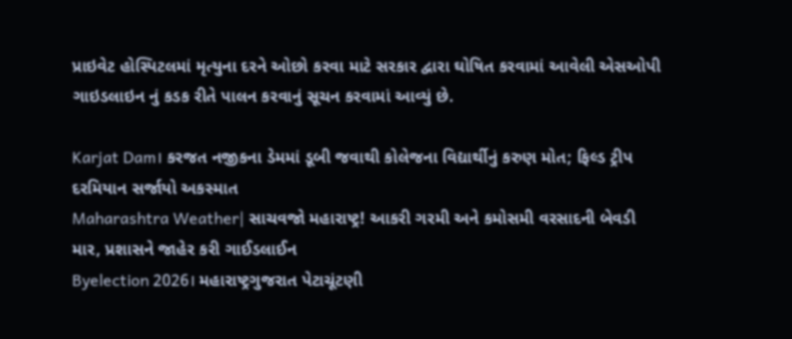પ્રાઇવેટ હોસ્પિટલમાં મૃત્યુના દરને ઓછો કરવા માટે સરકાર દ્વારા ઘોષિત કરવામાં આવેલી એસઓપી ગાઇડલાઇન નું કડક રીતે પાલન કરવાનું સૂચન કરવામાં આવ્યું છે.

Karjat Dam। કરજત નજીકના ડેમમાં ડૂબી જવાથી કોલેજના વિદ્યાર્થીનું કરુણ મોત; ફિલ્ડ ટ્રીપ દરમિયાન સર્જાયો અકસ્માત
Maharashtra Weather| સાચવજો મહારાષ્ટ્ર! આકરી ગરમી અને કમોસમી વરસાદની બેવડી માર, પ્રશાસને જાહેર કરી ગાઈડલાઈન
Byelection 2026। મહારાષ્ટ્રગુજરાત પેટાચૂંટણી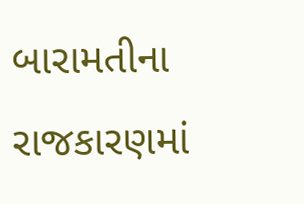બારામતીના રાજકારણમાં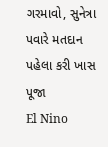ગરમાવો, સુનેત્રા પવારે મતદાન પહેલા કરી ખાસ પૂજા
El Nino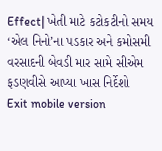Effect| ખેતી માટે કટોકટીનો સમય ‘એલ નિનો’ના પડકાર અને કમોસમી વરસાદની બેવડી માર સામે સીએમ ફડણવીસે આપ્યા ખાસ નિર્દેશો
Exit mobile version